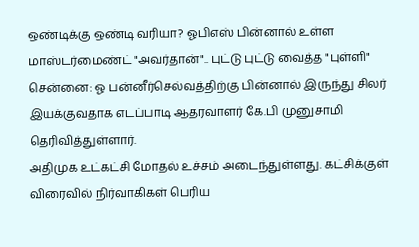ஒண்டிக்கு ஒண்டி வரியா? ஓபிஎஸ் பின்னால் உள்ள மாஸ்டர்மைண்ட் "அவர்தான்".. புட்டு புட்டு வைத்த "புள்ளி"
சென்னை: ஓ பன்னீர்செல்வத்திற்கு பின்னால் இருந்து சிலர் இயக்குவதாக எடப்பாடி ஆதரவாளர் கே.பி முனுசாமி தெரிவித்துள்ளார்.
அதிமுக உட்கட்சி மோதல் உச்சம் அடைந்துள்ளது. கட்சிக்குள் விரைவில் நிர்வாகிகள் பெரிய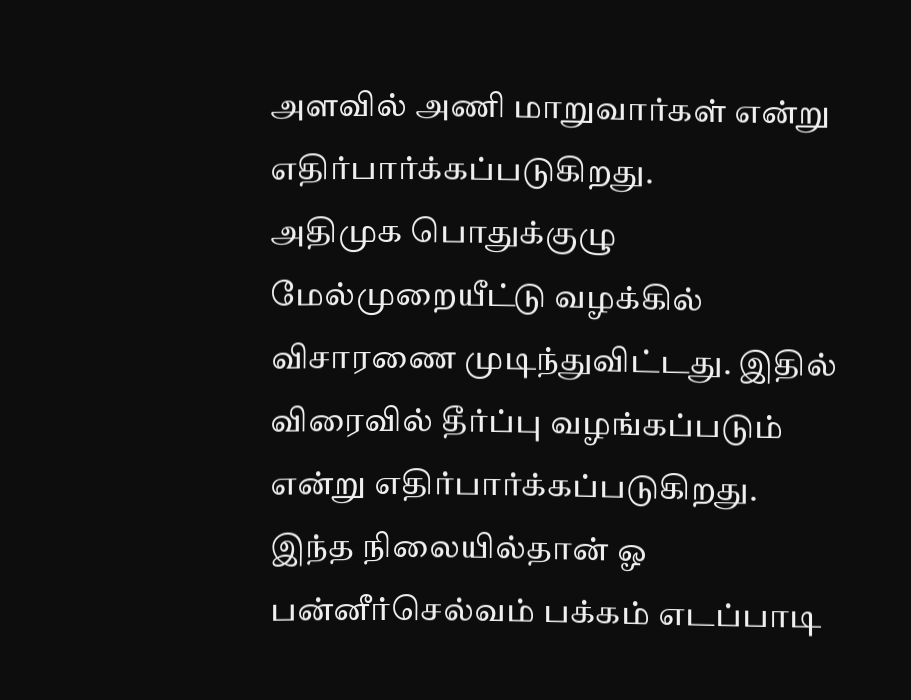அளவில் அணி மாறுவார்கள் என்று எதிர்பார்க்கப்படுகிறது.
அதிமுக பொதுக்குழு மேல்முறையீட்டு வழக்கில் விசாரணை முடிந்துவிட்டது. இதில் விரைவில் தீர்ப்பு வழங்கப்படும் என்று எதிர்பார்க்கப்படுகிறது.
இந்த நிலையில்தான் ஓ பன்னீர்செல்வம் பக்கம் எடப்பாடி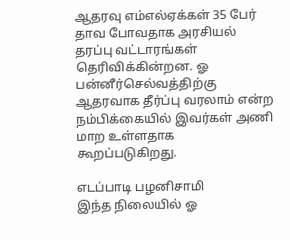ஆதரவு எம்எல்ஏக்கள் 35 பேர் தாவ போவதாக அரசியல் தரப்பு வட்டாரங்கள் தெரிவிக்கின்றன. ஓ பன்னீர்செல்வத்திற்கு ஆதரவாக தீர்ப்பு வரலாம் என்ற நம்பிக்கையில் இவர்கள் அணி மாற உள்ளதாக கூறப்படுகிறது.

எடப்பாடி பழனிசாமி
இந்த நிலையில் ஓ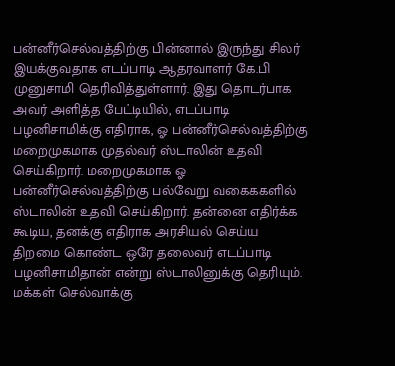பன்னீர்செல்வத்திற்கு பின்னால் இருந்து சிலர் இயக்குவதாக எடப்பாடி ஆதரவாளர் கே.பி முனுசாமி தெரிவித்துள்ளார். இது தொடர்பாக அவர் அளித்த பேட்டியில், எடப்பாடி பழனிசாமிக்கு எதிராக, ஓ பன்னீர்செல்வத்திற்கு மறைமுகமாக முதல்வர் ஸ்டாலின் உதவி செய்கிறார். மறைமுகமாக ஓ பன்னீர்செல்வத்திற்கு பல்வேறு வகைககளில் ஸ்டாலின் உதவி செய்கிறார். தன்னை எதிர்க்க கூடிய, தனக்கு எதிராக அரசியல் செய்ய திறமை கொண்ட ஒரே தலைவர் எடப்பாடி பழனிசாமிதான் என்று ஸ்டாலினுக்கு தெரியும். மக்கள் செல்வாக்கு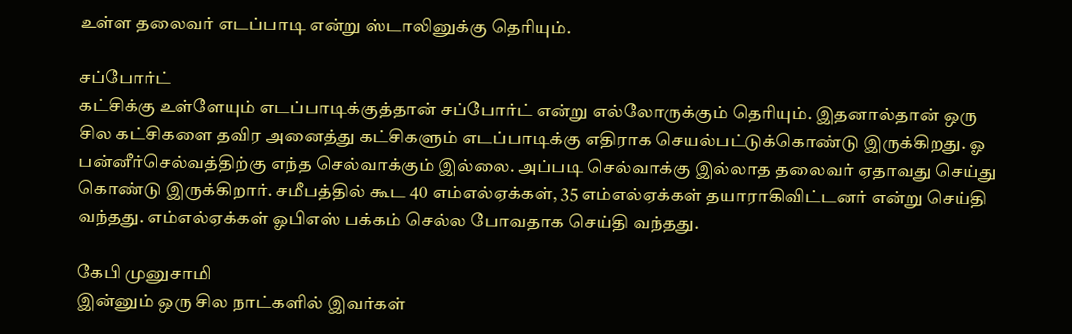உள்ள தலைவர் எடப்பாடி என்று ஸ்டாலினுக்கு தெரியும்.

சப்போர்ட்
கட்சிக்கு உள்ளேயும் எடப்பாடிக்குத்தான் சப்போர்ட் என்று எல்லோருக்கும் தெரியும். இதனால்தான் ஒரு சில கட்சிகளை தவிர அனைத்து கட்சிகளும் எடப்பாடிக்கு எதிராக செயல்பட்டுக்கொண்டு இருக்கிறது. ஓ பன்னீர்செல்வத்திற்கு எந்த செல்வாக்கும் இல்லை. அப்படி செல்வாக்கு இல்லாத தலைவர் ஏதாவது செய்து கொண்டு இருக்கிறார். சமீபத்தில் கூட 40 எம்எல்ஏக்கள், 35 எம்எல்ஏக்கள் தயாராகிவிட்டனர் என்று செய்தி வந்தது. எம்எல்ஏக்கள் ஓபிஎஸ் பக்கம் செல்ல போவதாக செய்தி வந்தது.

கேபி முனுசாமி
இன்னும் ஒரு சில நாட்களில் இவர்கள்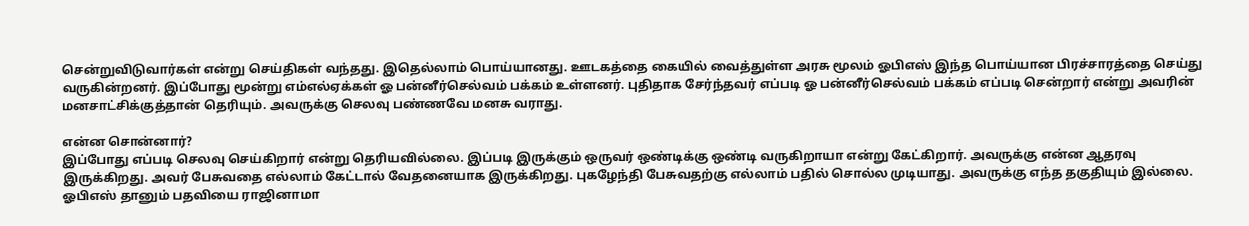சென்றுவிடுவார்கள் என்று செய்திகள் வந்தது. இதெல்லாம் பொய்யானது. ஊடகத்தை கையில் வைத்துள்ள அரசு மூலம் ஓபிஎஸ் இந்த பொய்யான பிரச்சாரத்தை செய்து வருகின்றனர். இப்போது மூன்று எம்எல்ஏக்கள் ஓ பன்னீர்செல்வம் பக்கம் உள்ளனர். புதிதாக சேர்ந்தவர் எப்படி ஓ பன்னீர்செல்வம் பக்கம் எப்படி சென்றார் என்று அவரின் மனசாட்சிக்குத்தான் தெரியும். அவருக்கு செலவு பண்ணவே மனசு வராது.

என்ன சொன்னார்?
இப்போது எப்படி செலவு செய்கிறார் என்று தெரியவில்லை. இப்படி இருக்கும் ஒருவர் ஒண்டிக்கு ஒண்டி வருகிறாயா என்று கேட்கிறார். அவருக்கு என்ன ஆதரவு இருக்கிறது. அவர் பேசுவதை எல்லாம் கேட்டால் வேதனையாக இருக்கிறது. புகழேந்தி பேசுவதற்கு எல்லாம் பதில் சொல்ல முடியாது. அவருக்கு எந்த தகுதியும் இல்லை. ஓபிஎஸ் தானும் பதவியை ராஜினாமா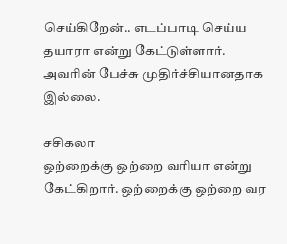செய்கிறேன்.. எடப்பாடி செய்ய தயாரா என்று கேட்டுள்ளார். அவரின் பேச்சு முதிர்ச்சியானதாக இல்லை.

சசிகலா
ஒற்றைக்கு ஒற்றை வரியா என்று கேட்கிறார். ஒற்றைக்கு ஒற்றை வர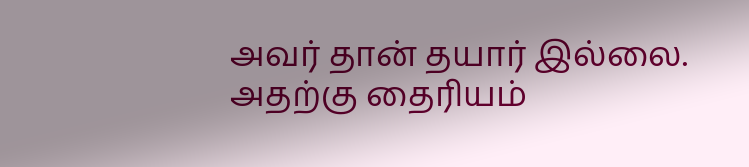அவர் தான் தயார் இல்லை. அதற்கு தைரியம்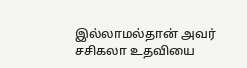இல்லாமல்தான் அவர் சசிகலா உதவியை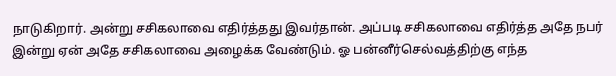நாடுகிறார். அன்று சசிகலாவை எதிர்த்தது இவர்தான். அப்படி சசிகலாவை எதிர்த்த அதே நபர் இன்று ஏன் அதே சசிகலாவை அழைக்க வேண்டும். ஓ பன்னீர்செல்வத்திற்கு எந்த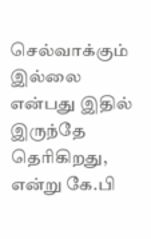செல்வாக்கும் இல்லை என்பது இதில் இருந்தே தெரிகிறது, என்று கே.பி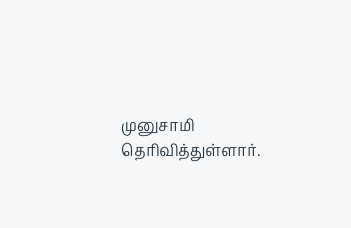முனுசாமி தெரிவித்துள்ளார்.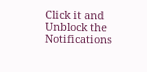Click it and Unblock the Notifications